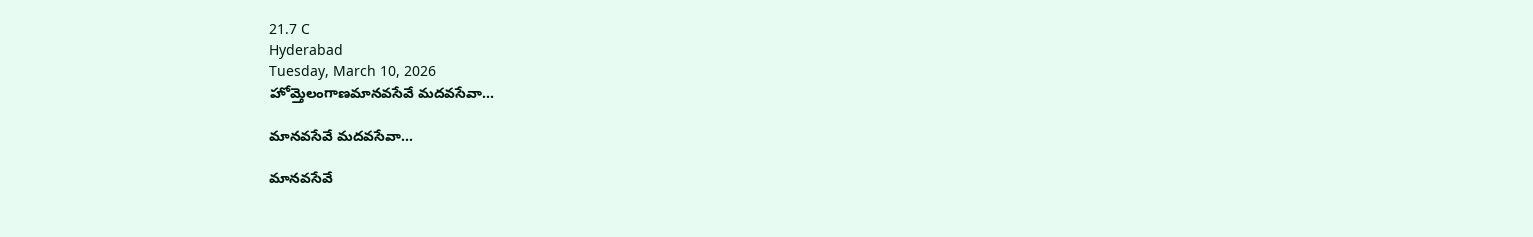21.7 C
Hyderabad
Tuesday, March 10, 2026
హోమ్తెలంగాణమానవసేవే మదవసేవా...

మానవసేవే మదవసేవా…

మానవసేవే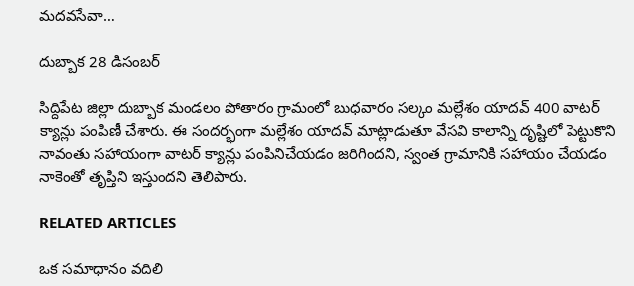మదవసేవా…

దుబ్బాక 28 డిసంబర్

సిద్దిపేట జిల్లా దుబ్బాక మండలం పోతారం గ్రామంలో బుధవారం సల్కం మల్లేశం యాదవ్ 400 వాటర్ క్యాన్లు పంపిణీ చేశారు. ఈ సందర్భంగా మల్లేశం యాదవ్ మాట్లాడుతూ వేసవి కాలాన్ని దృష్టిలో పెట్టుకొని నావంతు సహాయంగా వాటర్ క్యాన్లు పంపినిచేయడం జరిగిందని, స్వంత గ్రామానికి సహాయం చేయడం నాకెంతో తృప్తిని ఇస్తుందని తెలిపారు.

RELATED ARTICLES

ఒక సమాధానం వదిలి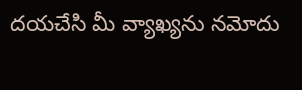దయచేసి మీ వ్యాఖ్యను నమోదు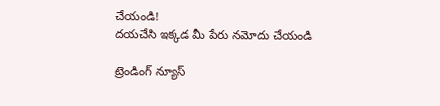చేయండి!
దయచేసి ఇక్కడ మీ పేరు నమోదు చేయండి

ట్రెండింగ్ న్యూస్